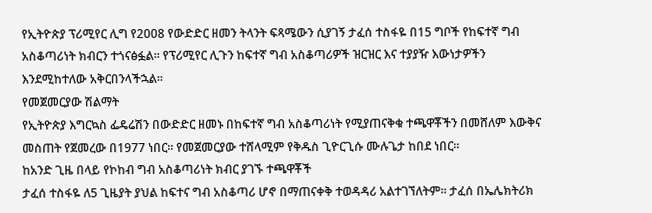የኢትዮጵያ ፕሪሚየር ሊግ የ2008 የውድድር ዘመን ትላንት ፍጻሜውን ሲያገኝ ታፈሰ ተስፋዬ በ15 ግቦች የከፍተኛ ግብ አስቆጣሪነት ክብርን ተጎናፅፏል፡፡ የፕሪሚየር ሊጉን ከፍተኛ ግብ አስቆጣሪዎች ዝርዝር እና ተያያዥ እውነታዎችን እንደሚከተለው አቅርበንላችኋል፡፡
የመጀመርያው ሽልማት
የኢትዮጵያ እግርኳስ ፌዴሬሽን በውድድር ዘመኑ በከፍተኛ ግብ አስቆጣሪነት የሚያጠናቅቁ ተጫዋቾችን በመሸለም እውቅና መስጠት የጀመረው በ1977 ነበር፡፡ የመጀመርያው ተሸላሚም የቅዱስ ጊዮርጊሱ ሙሉጌታ ከበደ ነበር፡፡
ከአንድ ጊዜ በላይ የኮከብ ግብ አስቆጣሪነት ክብር ያገኙ ተጫዋቾች
ታፈሰ ተስፋዬ ለ5 ጊዜያት ያህል ከፍተና ግብ አስቆጣሪ ሆኖ በማጠናቀቅ ተወዳዳሪ አልተገኘለትም፡፡ ታፈሰ በኤሌክትሪክ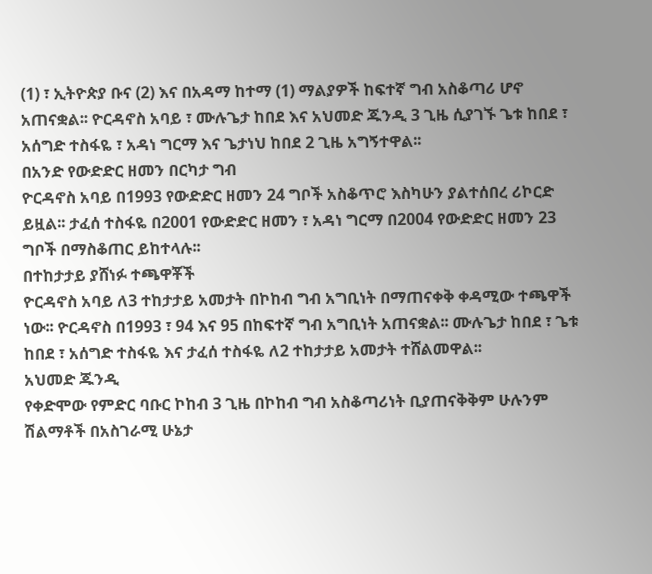(1) ፣ ኢትዮጵያ ቡና (2) እና በአዳማ ከተማ (1) ማልያዎች ከፍተኛ ግብ አስቆጣሪ ሆኖ አጠናቋል፡፡ ዮርዳኖስ አባይ ፣ ሙሉጌታ ከበደ እና አህመድ ጁንዲ 3 ጊዜ ሲያገኙ ጌቱ ከበደ ፣ አሰግድ ተስፋዬ ፣ አዳነ ግርማ እና ጌታነህ ከበደ 2 ጊዜ አግኝተዋል፡፡
በአንድ የውድድር ዘመን በርካታ ግብ
ዮርዳኖስ አባይ በ1993 የውድድር ዘመን 24 ግቦች አስቆጥሮ እስካሁን ያልተሰበረ ሪኮርድ ይዟል፡፡ ታፈሰ ተስፋዬ በ2001 የውድድር ዘመን ፣ አዳነ ግርማ በ2004 የውድድር ዘመን 23 ግቦች በማስቆጠር ይከተላሉ፡፡
በተከታታይ ያሸነፉ ተጫዋቾች
ዮርዳኖስ አባይ ለ3 ተከታታይ አመታት በኮከብ ግብ አግቢነት በማጠናቀቅ ቀዳሚው ተጫዋች ነው፡፡ ዮርዳኖስ በ1993 ፣ 94 እና 95 በከፍተኛ ግብ አግቢነት አጠናቋል፡፡ ሙሉጌታ ከበደ ፣ ጌቱ ከበደ ፣ አሰግድ ተስፋዬ እና ታፈሰ ተስፋዬ ለ2 ተከታታይ አመታት ተሸልመዋል፡፡
አህመድ ጁንዲ
የቀድሞው የምድር ባቡር ኮከብ 3 ጊዜ በኮከብ ግብ አስቆጣሪነት ቢያጠናቅቅም ሁሉንም ሽልማቶች በአስገራሚ ሁኔታ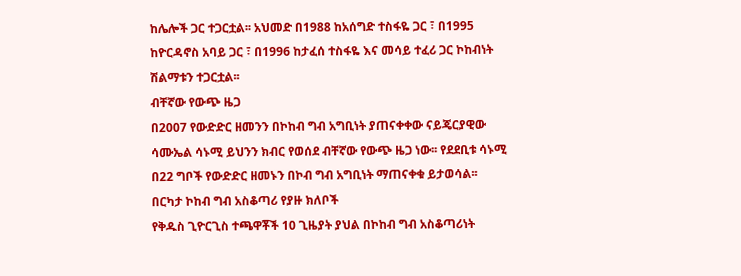ከሌሎች ጋር ተጋርቷል፡፡ አህመድ በ1988 ከአሰግድ ተስፋዬ ጋር ፣ በ1995 ከዮርዳኖስ አባይ ጋር ፣ በ1996 ከታፈሰ ተስፋዬ እና መሳይ ተፈሪ ጋር ኮከብነት ሽልማቱን ተጋርቷል፡፡
ብቸኛው የውጭ ዜጋ
በ2007 የውድድር ዘመንን በኮከብ ግብ አግቢነት ያጠናቀቀው ናይጄርያዊው ሳሙኤል ሳኑሚ ይህንን ክብር የወሰደ ብቸኛው የውጭ ዜጋ ነው፡፡ የደደቢቱ ሳኑሚ በ22 ግቦች የውድድር ዘመኑን በኮብ ግብ አግቢነት ማጠናቀቁ ይታወሳል፡፡
በርካታ ኮከብ ግብ አስቆጣሪ የያዙ ክለቦች
የቅዱስ ጊዮርጊስ ተጫዋቾች 10 ጊዜያት ያህል በኮከብ ግብ አስቆጣሪነት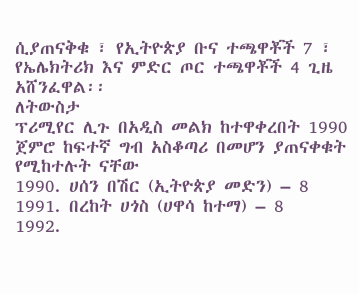ሲያጠናቅቁ ፣ የኢትዮጵያ ቡና ተጫዋቾች 7 ፣ የኤሌክትሪክ እና ምድር ጦር ተጫዋቾች 4 ጊዜ አሸንፈዋል፡፡
ለትውስታ
ፕሪሚየር ሊጉ በአዲስ መልክ ከተዋቀረበት 1990 ጀምሮ ከፍተኛ ግብ አስቆጣሪ በመሆን ያጠናቀቁት የሚከተሉት ናቸው
1990. ሀሰን በሽር (ኢትዮጵያ መድን) – 8
1991. በረከት ሀጎስ (ሀዋሳ ከተማ) – 8
1992.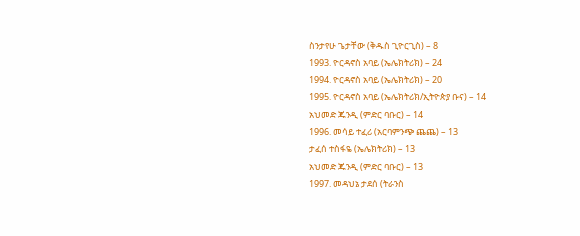ስንታየሁ ጌታቸው (ቅዱስ ጊዮርጊስ) – 8
1993. ዮርዳኖስ አባይ (ኤሌክትሪክ) – 24
1994. ዮርዳኖስ አባይ (ኤሌክትሪክ) – 20
1995. ዮርዳኖስ አባይ (ኤሌክትሪክ/ኢትዮጵያ ቡና) – 14
አህመድ ጁንዲ (ምድር ባቡር) – 14
1996. መሳይ ተፈሪ (አርባምንጭ ጨጨ) – 13
ታፈሰ ተስፋዬ (ኤሌክትሪክ) – 13
አህመድ ጁንዲ (ምድር ባቡር) – 13
1997. መዳህኔ ታደሰ (ትራንስ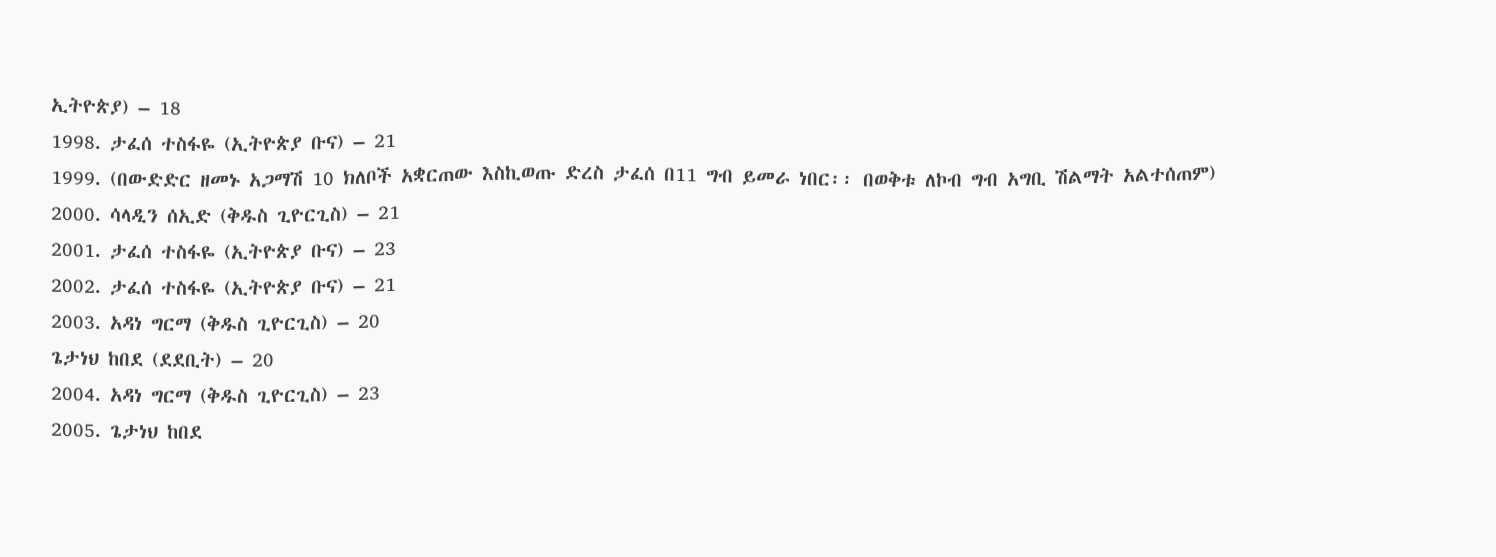ኢትዮጵያ) – 18
1998. ታፈሰ ተስፋዬ (ኢትዮጵያ ቡና) – 21
1999. (በውድድር ዘመኑ አጋማሽ 10 ክለቦች አቋርጠው እስኪወጡ ድረስ ታፈሰ በ11 ግብ ይመራ ነበር፡፡ በወቅቱ ለኮብ ግብ አግቢ ሽልማት አልተሰጠም)
2000. ሳላዲን ሰኢድ (ቅዱስ ጊዮርጊስ) – 21
2001. ታፈሰ ተስፋዬ (ኢትዮጵያ ቡና) – 23
2002. ታፈሰ ተስፋዬ (ኢትዮጵያ ቡና) – 21
2003. አዳነ ግርማ (ቅዱስ ጊዮርጊስ) – 20
ጌታነህ ከበደ (ደደቢት) – 20
2004. አዳነ ግርማ (ቅዱስ ጊዮርጊስ) – 23
2005. ጌታነህ ከበደ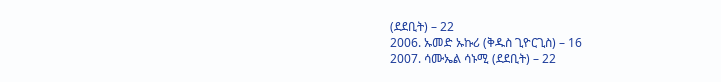(ደደቢት) – 22
2006. ኡመድ ኡኩሪ (ቅዱስ ጊዮርጊስ) – 16
2007. ሳሙኤል ሳኑሚ (ደደቢት) – 22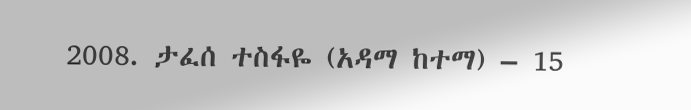2008. ታፈሰ ተስፋዬ (አዳማ ከተማ) – 15